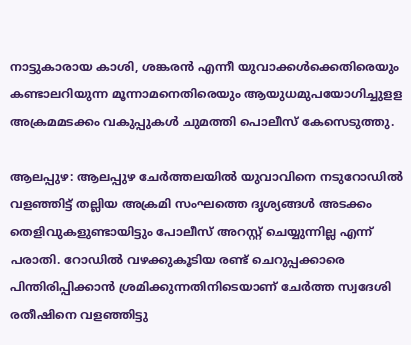നാട്ടുകാരായ കാശി, ശങ്കരന്‍ എന്നീ യുവാക്കള്‍ക്കെതിരെയും കണ്ടാലറിയുന്ന മൂന്നാമനെതിരെയും ആയുധമുപയോഗിച്ചുളള അക്രമമടക്കം വകുപ്പുകള്‍ ചുമത്തി പൊലീസ് കേസെടുത്തു.

ആലപ്പുഴ: ആലപ്പുഴ ചേർത്തലയിൽ യുവാവിനെ നടുറോഡിൽ വളഞ്ഞിട്ട് തല്ലിയ അക്രമി സംഘത്തെ ദൃശ്യങ്ങൾ അടക്കം തെളിവുകളുണ്ടായിട്ടും പോലീസ് അറസ്റ്റ് ചെയ്യുന്നില്ല എന്ന് പരാതി. റോഡില്‍ വഴക്കുകൂടിയ രണ്ട് ചെറുപ്പക്കാരെ പിന്തിരിപ്പിക്കാന്‍ ശ്രമിക്കുന്നതിനിടെയാണ് ചേര്‍ത്ത സ്വദേശി രതീഷിനെ വളഞ്ഞിട്ടു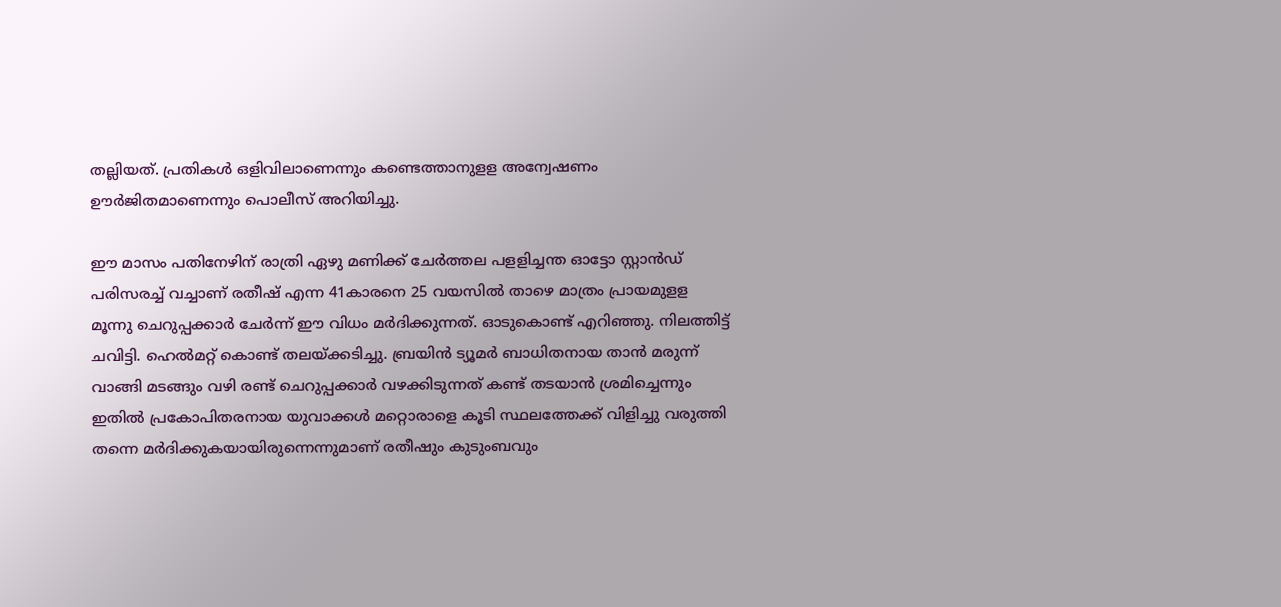തല്ലിയത്. പ്രതികള്‍ ഒളിവിലാണെന്നും കണ്ടെത്താനുളള അന്വേഷണം ഊര്‍ജിതമാണെന്നും പൊലീസ് അറിയിച്ചു.

ഈ മാസം പതിനേഴിന് രാത്രി ഏഴു മണിക്ക് ചേര്‍ത്തല പളളിച്ചന്ത ഓട്ടോ സ്റ്റാന്‍ഡ് പരിസരച്ച് വച്ചാണ് രതീഷ് എന്ന 41കാരനെ 25 വയസില്‍ താഴെ മാത്രം പ്രായമുളള മൂന്നു ചെറുപ്പക്കാര്‍ ചേര്‍ന്ന് ഈ വിധം മര്‍ദിക്കുന്നത്. ഓടുകൊണ്ട് എറിഞ്ഞു. നിലത്തിട്ട് ചവിട്ടി. ഹെല്‍മറ്റ് കൊണ്ട് തലയ്ക്കടിച്ചു. ബ്രയിന്‍ ട്യൂമര്‍ ബാധിതനായ താൻ മരുന്ന് വാങ്ങി മടങ്ങും വഴി രണ്ട് ചെറുപ്പക്കാര്‍ വഴക്കിടുന്നത് കണ്ട് തടയാന്‍ ശ്രമിച്ചെന്നും ഇതില്‍ പ്രകോപിതരനായ യുവാക്കള്‍ മറ്റൊരാളെ കൂടി സ്ഥലത്തേക്ക് വിളിച്ചു വരുത്തി തന്നെ മര്‍ദിക്കുകയായിരുന്നെന്നുമാണ് രതീഷും കുടുംബവും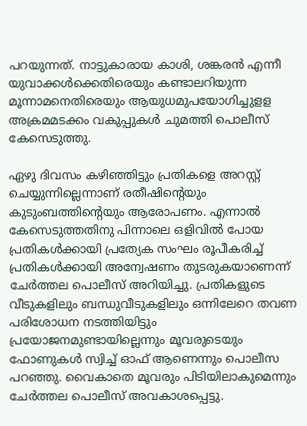പറയുന്നത്. നാട്ടുകാരായ കാശി, ശങ്കരന്‍ എന്നീ യുവാക്കള്‍ക്കെതിരെയും കണ്ടാലറിയുന്ന മൂന്നാമനെതിരെയും ആയുധമുപയോഗിച്ചുളള അക്രമമടക്കം വകുപ്പുകള്‍ ചുമത്തി പൊലീസ് കേസെടുത്തു.

ഏഴു ദിവസം കഴിഞ്ഞിട്ടും പ്രതികളെ അറസ്റ്റ് ചെയ്യുന്നില്ലെന്നാണ് രതീഷിന്‍റെയും കുടുംബത്തിന്‍റെയും ആരോപണം. എന്നാല്‍ കേസെടുത്തതിനു പിന്നാലെ ഒളിവില്‍ പോയ പ്രതികള്‍ക്കായി പ്രത്യേക സംഘം രൂപീകരിച്ച് പ്രതികള്‍ക്കായി അന്വേഷണം തുടരുകയാണെന്ന് ചേര്‍ത്തല പൊലീസ് അറിയിച്ചു. പ്രതികളുടെ വീടുകളിലും ബന്ധുവീടുകളിലും ഒന്നിലേറെ തവണ പരിശോധന നടത്തിയിട്ടും പ്രയോജനമുണ്ടായില്ലെന്നും മൂവരുടെയും ഫോണുകള്‍ സ്വിച്ച് ഓഫ് ആണെന്നും പൊലീസ പറഞ്ഞു. വൈകാതെ മൂവരും പിടിയിലാകുമെന്നും ചേര്‍ത്തല പൊലീസ് അവകാശപ്പെട്ടു.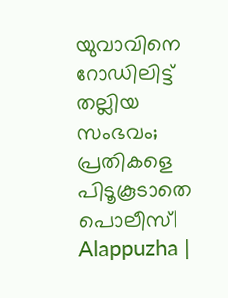യുവാവിനെ റോഡിലിട്ട് തല്ലിയ സംഭവം; പ്രതികളെ പിടൂകൂടാതെ പൊലീസ്| Alappuzha |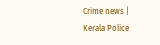Crime news | Kerala Police